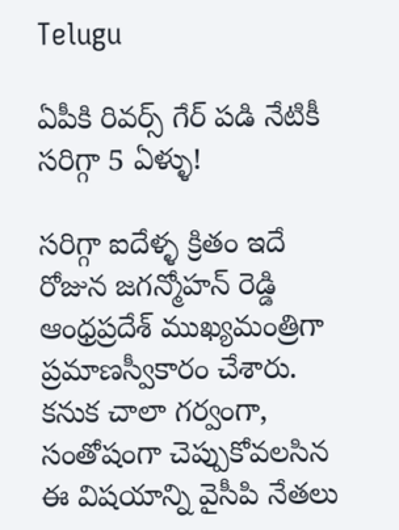Telugu

ఏపీకి రివర్స్ గేర్ పడి నేటికీ సరిగ్గా 5 ఏళ్ళు!

సరిగ్గా ఐదేళ్ళ క్రితం ఇదే రోజున జగన్మోహన్‌ రెడ్డి ఆంధ్రప్రదేశ్‌ ముఖ్యమంత్రిగా ప్రమాణస్వీకారం చేశారు. కనుక చాలా గర్వంగా, సంతోషంగా చెప్పుకోవలసిన ఈ విషయాన్ని వైసీపి నేతలు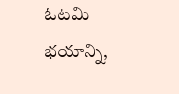ఓటమి భయాన్ని,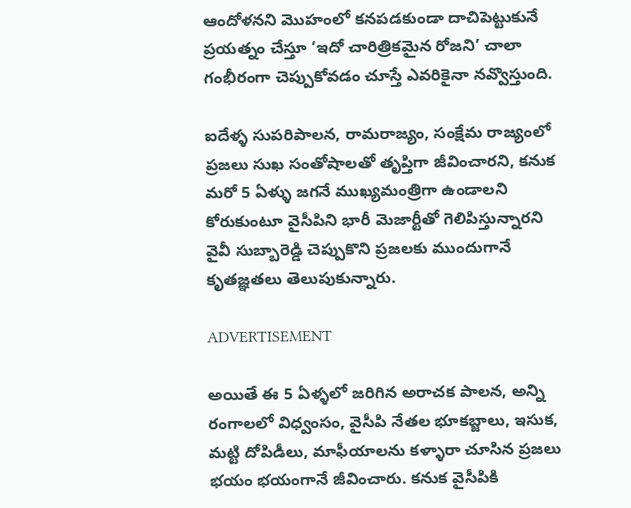ఆందోళనని మొహంలో కనపడకుండా దాచిపెట్టుకునే ప్రయత్నం చేస్తూ ‘ఇదో చారిత్రికమైన రోజని’ చాలా గంభీరంగా చెప్పుకోవడం చూస్తే ఎవరికైనా నవ్వొస్తుంది.

ఐదేళ్ళ సుపరిపాలన, రామరాజ్యం, సంక్షేమ రాజ్యంలో ప్రజలు సుఖ సంతోషాలతో తృప్తిగా జీవించారని, కనుక మరో 5 ఏళ్ళు జగనే ముఖ్యమంత్రిగా ఉండాలని కోరుకుంటూ వైసీపిని భారీ మెజార్టీతో గెలిపిస్తున్నారని వైవీ సుబ్బారెడ్డి చెప్పుకొని ప్రజలకు ముందుగానే కృతజ్ఞతలు తెలుపుకున్నారు.

ADVERTISEMENT

అయితే ఈ 5 ఏళ్ళలో జరిగిన అరాచక పాలన, అన్ని రంగాలలో విధ్వంసం, వైసీపి నేతల భూకబ్జాలు, ఇసుక, మట్టి దోపిడీలు, మాఫీయాలను కళ్ళారా చూసిన ప్రజలు భయం భయంగానే జీవించారు. కనుక వైసీపికి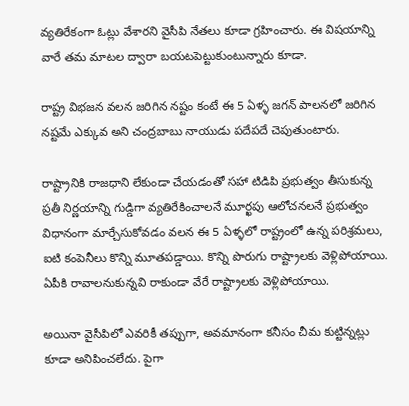వ్యతిరేకంగా ఓట్లు వేశారని వైసీపి నేతలు కూడా గ్రహించారు. ఈ విషయాన్ని వారే తమ మాటల ద్వారా బయటపెట్టుకుంటున్నారు కూడా.

రాష్ట్ర విభజన వలన జరిగిన నష్టం కంటే ఈ 5 ఏళ్ళ జగన్‌ పాలనలో జరిగిన నష్టమే ఎక్కువ అని చంద్రబాబు నాయుడు పదేపదే చెపుతుంటారు.

రాష్ట్రానికి రాజధాని లేకుండా చేయడంతో సహా టిడిపి ప్రభుత్వం తీసుకున్న ప్రతీ నిర్ణయాన్ని గుడ్డిగా వ్యతిరేకించాలనే మూర్ఖపు ఆలోచనలనే ప్రభుత్వం విధానంగా మార్చేసుకోవడం వలన ఈ 5 ఏళ్ళలో రాష్ట్రంలో ఉన్న పరిశ్రమలు, ఐ‌టి కంపెనీలు కొన్ని మూతపడ్డాయి. కొన్ని పొరుగు రాష్ట్రాలకు వెళ్లిపోయాయి. ఏపీకి రావాలనుకున్నవి రాకుండా వేరే రాష్ట్రాలకు వెళ్లిపోయాయి.

అయినా వైసీపిలో ఎవరికీ తప్పుగా, అవమానంగా కనీసం చీమ కుట్టిన్నట్లు కూడా అనిపించలేదు. పైగా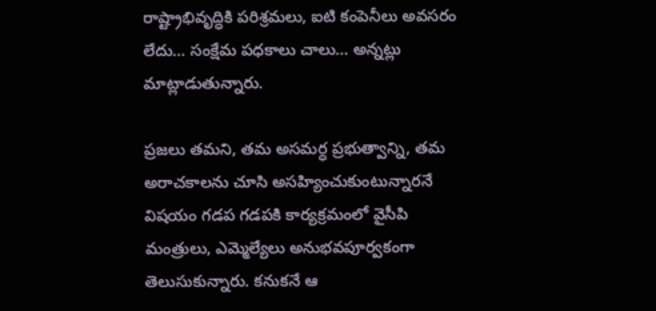రాష్ట్రాభివృద్ధికి పరిశ్రమలు, ఐ‌టి కంపెనీలు అవసరం లేదు… సంక్షేమ పధకాలు చాలు… అన్నట్లు మాట్లాడుతున్నారు.

ప్రజలు తమని, తమ అసమర్ధ ప్రభుత్వాన్ని, తమ అరాచకాలను చూసి అసహ్యించుకుంటున్నారనే విషయం గడప గడపకి కార్యక్రమంలో వైసీపి మంత్రులు, ఎమ్మెల్యేలు అనుభవపూర్వకంగా తెలుసుకున్నారు. కనుకనే ఆ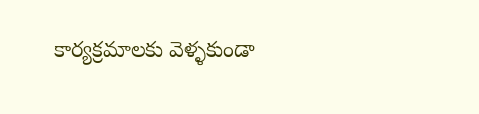కార్యక్రమాలకు వెళ్ళకుండా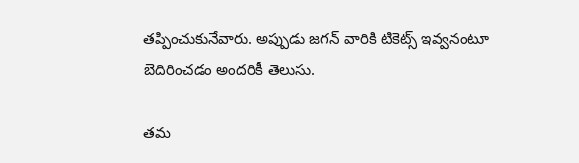తప్పించుకునేవారు. అప్పుడు జగన్‌ వారికి టికెట్స్ ఇవ్వనంటూ బెదిరించడం అందరికీ తెలుసు.

తమ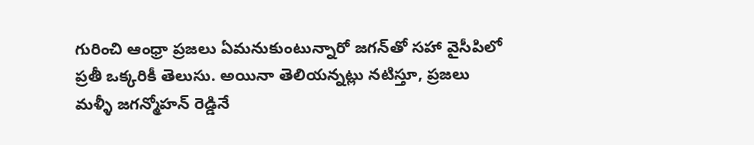గురించి ఆంధ్రా ప్రజలు ఏమనుకుంటున్నారో జగన్‌తో సహా వైసీపిలో ప్రతీ ఒక్కరికీ తెలుసు. అయినా తెలియన్నట్లు నటిస్తూ, ప్రజలు మళ్ళీ జగన్మోహన్‌ రెడ్డినే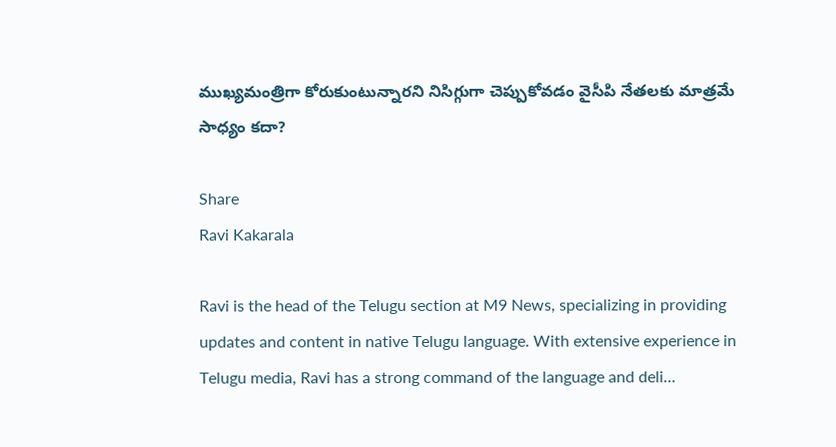ముఖ్యమంత్రిగా కోరుకుంటున్నారని నిసిగ్గుగా చెప్పుకోవడం వైసీపి నేతలకు మాత్రమే సాధ్యం కదా?

Share
Ravi Kakarala

Ravi is the head of the Telugu section at M9 News, specializing in providing updates and content in native Telugu language. With extensive experience in Telugu media, Ravi has a strong command of the language and deli…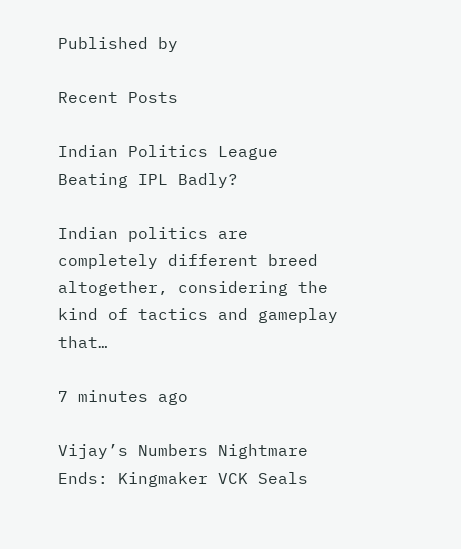Published by

Recent Posts

Indian Politics League Beating IPL Badly?

Indian politics are completely different breed altogether, considering the kind of tactics and gameplay that…

7 minutes ago

Vijay’s Numbers Nightmare Ends: Kingmaker VCK Seals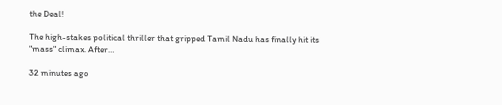the Deal!

The high-stakes political thriller that gripped Tamil Nadu has finally hit its "mass" climax. After…

32 minutes ago